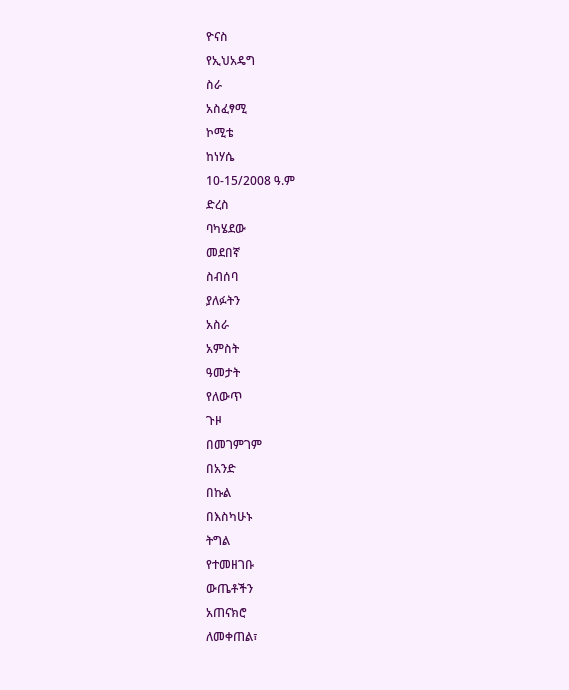ዮናስ
የኢህአዴግ
ስራ
አስፈፃሚ
ኮሚቴ
ከነሃሴ
10-15/2008 ዓ.ም
ድረስ
ባካሄደው
መደበኛ
ስብሰባ
ያለፉትን
አስራ
አምስት
ዓመታት
የለውጥ
ጉዞ
በመገምገም
በአንድ
በኩል
በእስካሁኑ
ትግል
የተመዘገቡ
ውጤቶችን
አጠናክሮ
ለመቀጠል፣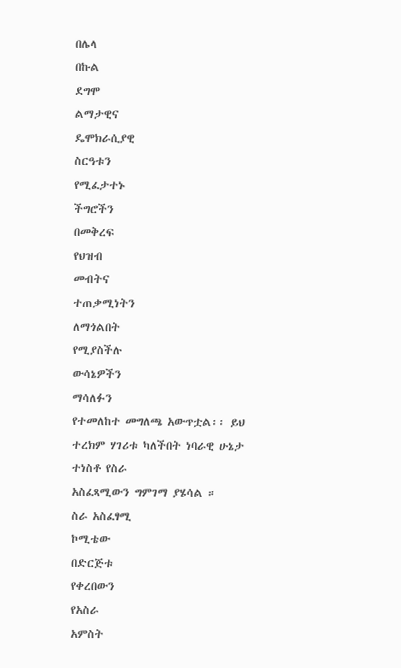በሌላ
በኩል
ደግሞ
ልማታዊና
ዴሞክራሲያዊ
ስርዓቱን
የሚፈታተኑ
ችግሮችን
በመቅረፍ
የህዝብ
መብትና
ተጠቃሚነትን
ለማጎልበት
የሚያስችሉ
ውሳኔዎችን
ማሳለፉን
የተመለከተ መግለጫ አውጥቷል፡፡ ይህ ተረክም ሃገሪቱ ካለችበት ነባራዊ ሁኔታ ተነስቶ የስራ
አስፈጻሚውን ግምገማ ያሄሳል ።
ስራ አስፈፃሚ
ኮሚቴው
በድርጅቱ
የቀረበውን
የአስራ
አምስት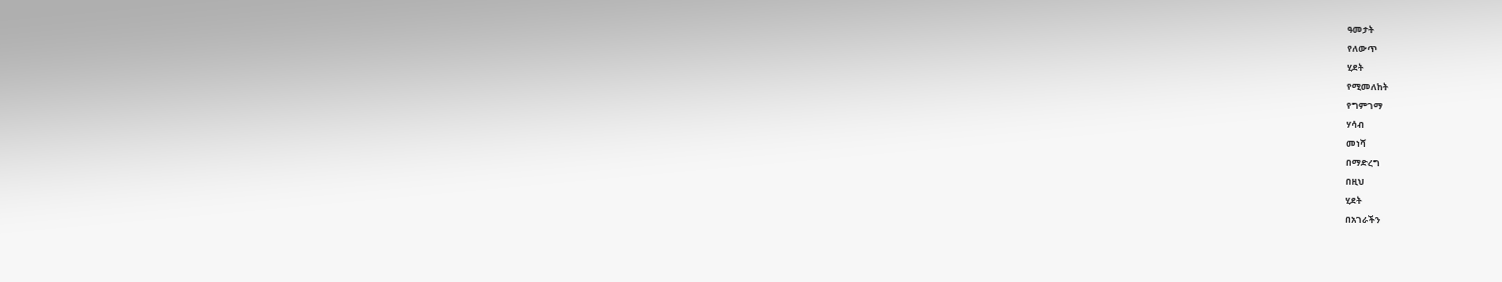ዓመታት
የለውጥ
ሂደት
የሚመለከት
የግምገማ
ሃሳብ
መነሻ
በማድረግ
በዚህ
ሂደት
በአገራችን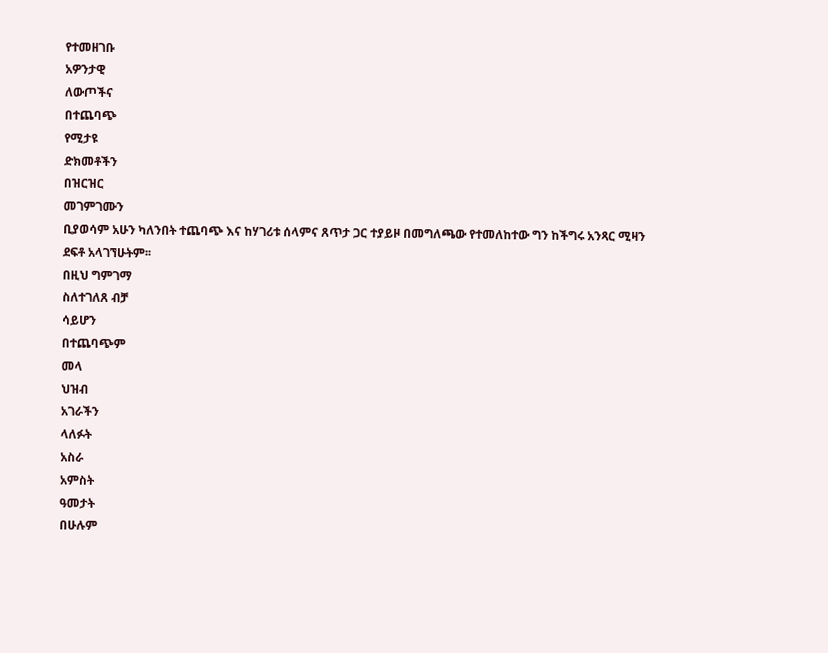የተመዘገቡ
አዎንታዊ
ለውጦችና
በተጨባጭ
የሚታዩ
ድክመቶችን
በዝርዝር
መገምገሙን
ቢያወሳም አሁን ካለንበት ተጨባጭ እና ከሃገሪቱ ሰላምና ጸጥታ ጋር ተያይዞ በመግለጫው የተመለከተው ግን ከችግሩ አንጻር ሚዛን
ደፍቶ አላገኘሁትም፡፡
በዚህ ግምገማ
ስለተገለጸ ብቻ
ሳይሆን
በተጨባጭም
መላ
ህዝብ
አገራችን
ላለፉት
አስራ
አምስት
ዓመታት
በሁሉም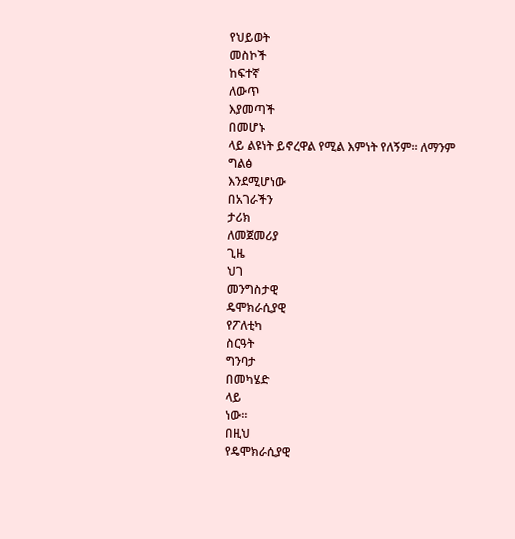የህይወት
መስኮች
ከፍተኛ
ለውጥ
እያመጣች
በመሆኑ
ላይ ልዩነት ይኖረዋል የሚል እምነት የለኝም፡፡ ለማንም
ግልፅ
እንደሚሆነው
በአገራችን
ታሪክ
ለመጀመሪያ
ጊዜ
ህገ
መንግስታዊ
ዴሞክራሲያዊ
የፖለቲካ
ስርዓት
ግንባታ
በመካሄድ
ላይ
ነው፡፡
በዚህ
የዴሞክራሲያዊ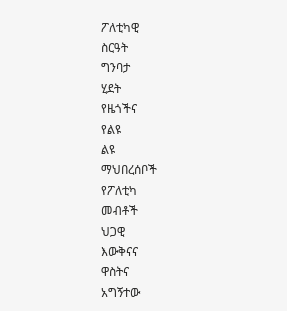ፖለቲካዊ
ስርዓት
ግንባታ
ሂደት
የዜጎችና
የልዩ
ልዩ
ማህበረሰቦች
የፖለቲካ
መብቶች
ህጋዊ
እውቅናና
ዋስትና
አግኝተው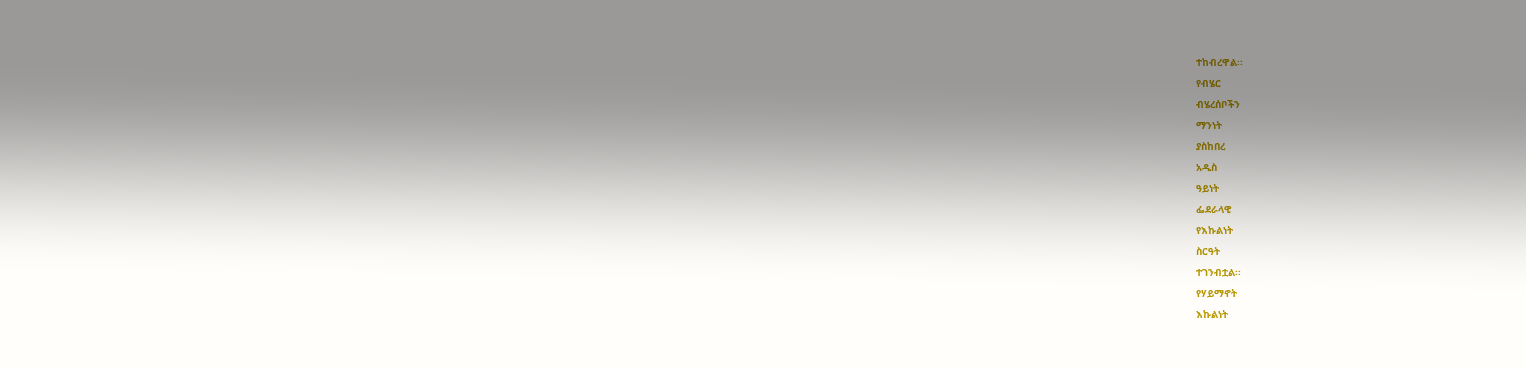ተከብረዋል፡፡
የብሄር
ብሄረሰቦችን
ማንነት
ያስከበረ
አዲስ
ዓይነት
ፌደራላዊ
የእኩልነት
ስርዓት
ተገንብቷል፡፡
የሃይማኖት
እኩልነት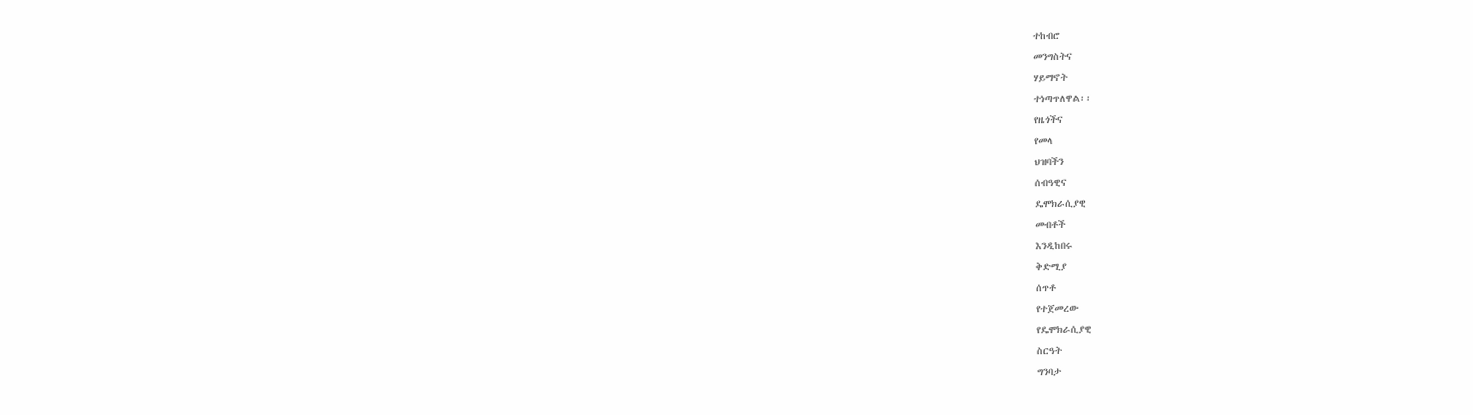ተከብሮ
መንግስትና
ሃይማኖት
ተነጣጥለዋል፡፡
የዜጎችና
የመላ
ህዝባችን
ሰብዓዊና
ዴሞክራሲያዊ
መብቶች
እንዲከበሩ
ቅድሚያ
ሰጥቶ
የተጀመረው
የዴሞክራሲያዊ
ስርዓት
ግንባታ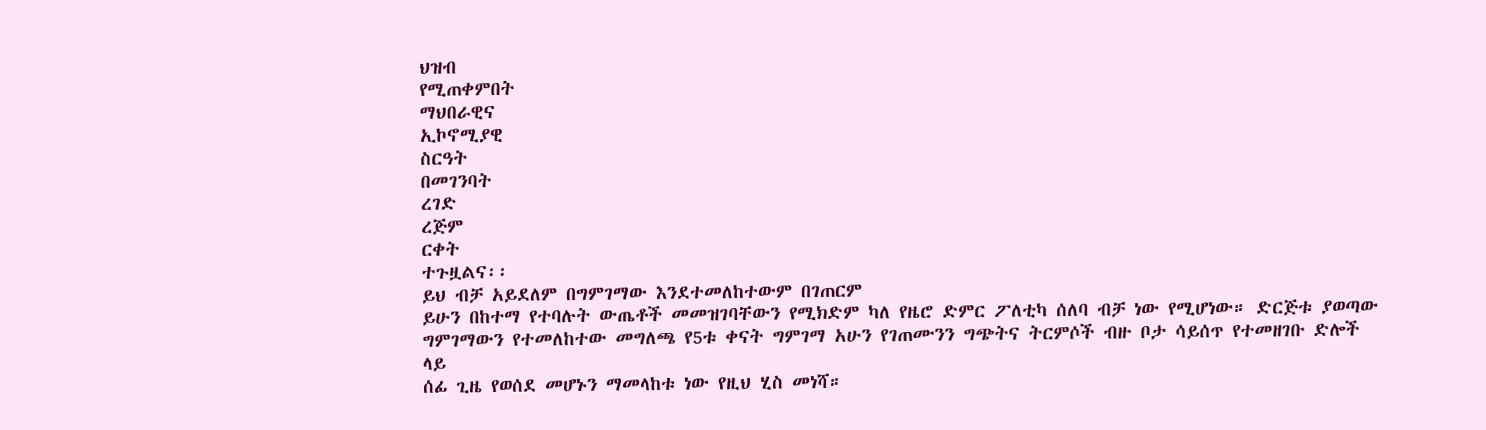ህዝብ
የሚጠቀምበት
ማህበራዊና
ኢኮኖሚያዊ
ስርዓት
በመገንባት
ረገድ
ረጅም
ርቀት
ተጉዟልና፡፡
ይህ ብቻ አይደለም በግምገማው እንደተመለከተውም በገጠርም
ይሁን በከተማ የተባሉት ውጤቶች መመዝገባቸውን የሚክድም ካለ የዜሮ ድምር ፖለቲካ ሰለባ ብቻ ነው የሚሆነው። ድርጅቱ ያወጣው
ግምገማውን የተመለከተው መግለጫ የ5ቱ ቀናት ግምገማ አሁን የገጠሙንን ግጭትና ትርምሶች ብዙ ቦታ ሳይሰጥ የተመዘገቡ ድሎች ላይ
ሰፊ ጊዜ የወሰደ መሆኑን ማመላከቱ ነው የዚህ ሂስ መነሻ።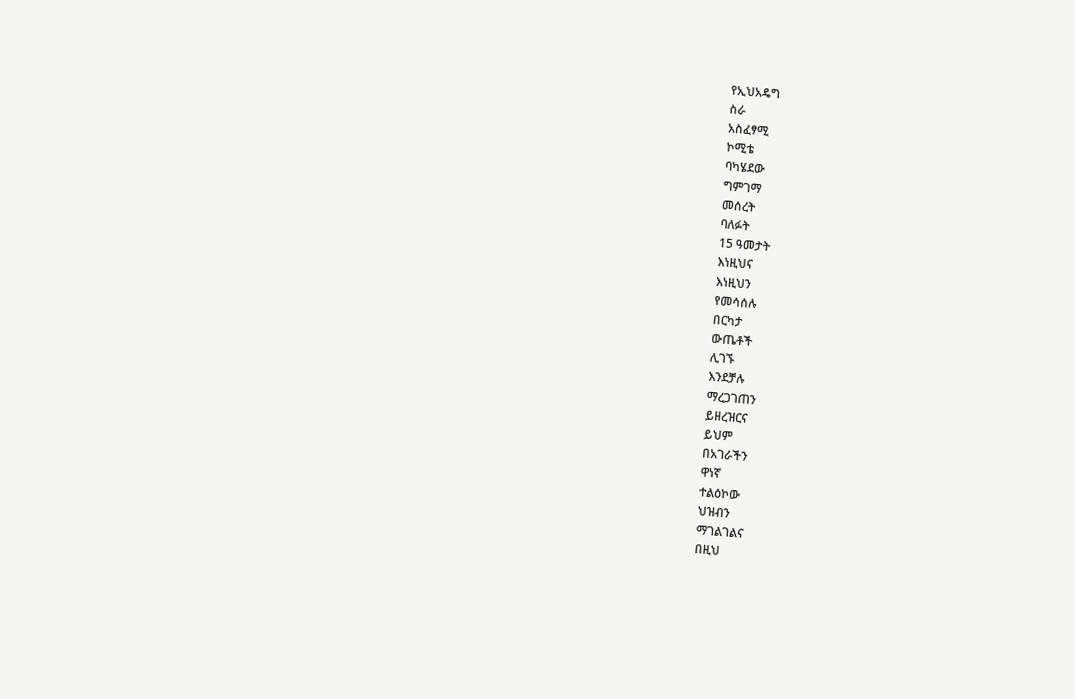የኢህአዴግ
ስራ
አስፈፃሚ
ኮሚቴ
ባካሄደው
ግምገማ
መሰረት
ባለፉት
15 ዓመታት
እነዚህና
እነዚህን
የመሳሰሉ
በርካታ
ውጤቶች
ሊገኙ
እንደቻሉ
ማረጋገጠን
ይዘረዝርና
ይህም
በአገራችን
ዋነኛ
ተልዕኮው
ህዝብን
ማገልገልና
በዚህ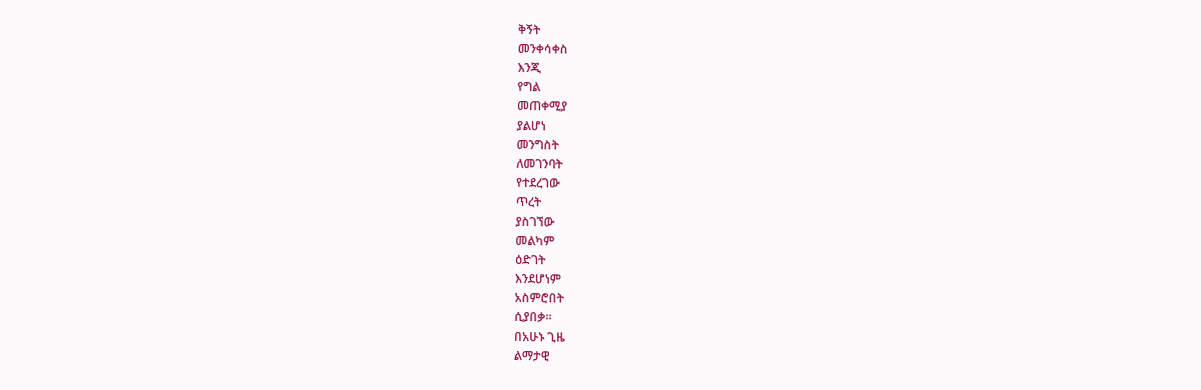ቅኝት
መንቀሳቀስ
እንጂ
የግል
መጠቀሚያ
ያልሆነ
መንግስት
ለመገንባት
የተደረገው
ጥረት
ያስገኘው
መልካም
ዕድገት
እንደሆነም
አስምሮበት
ሲያበቃ፡፡
በአሁኑ ጊዜ
ልማታዊ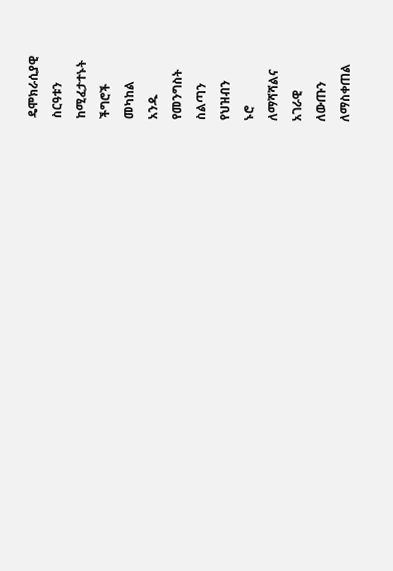ዴሞክራሲያዊ
ስርዓቱን
ከሚፈታተኑት
ችግሮች
መካከል
አንዱ
የመንግስት
ስልጣን
የህዝብን
ኑሮ
ለማሻሻልና
አገራዊ
ለውጡን
ለማስቀጠል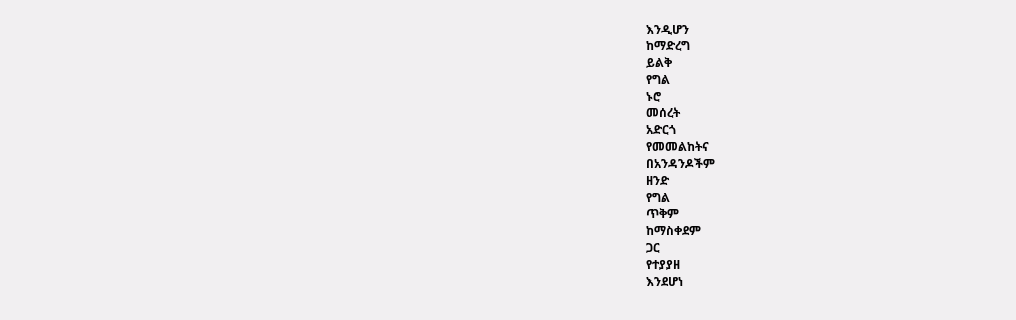እንዲሆን
ከማድረግ
ይልቅ
የግል
ኑሮ
መሰረት
አድርጎ
የመመልከትና
በአንዳንዶችም
ዘንድ
የግል
ጥቅም
ከማስቀደም
ጋር
የተያያዘ
እንደሆነ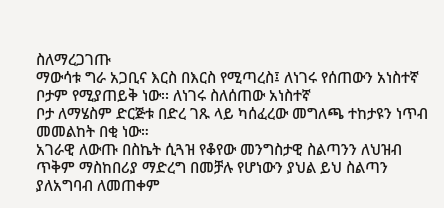ስለማረጋገጡ
ማውሳቱ ግራ አጋቢና እርስ በእርስ የሚጣረስ፤ ለነገሩ የሰጠውን አነስተኛ ቦታም የሚያጠይቅ ነው፡፡ ለነገሩ ስለሰጠው አነስተኛ
ቦታ ለማሄስም ድርጅቱ በድረ ገጹ ላይ ካሰፈረው መግለጫ ተከታዩን ነጥብ መመልከት በቂ ነው።
አገራዊ ለውጡ በስኬት ሲጓዝ የቆየው መንግስታዊ ስልጣንን ለህዝብ ጥቅም ማስከበሪያ ማድረግ በመቻሉ የሆነውን ያህል ይህ ስልጣን ያለአግባብ ለመጠቀም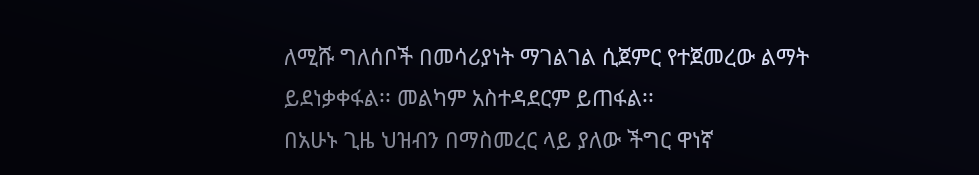ለሚሹ ግለሰቦች በመሳሪያነት ማገልገል ሲጀምር የተጀመረው ልማት ይደነቃቀፋል፡፡ መልካም አስተዳደርም ይጠፋል፡፡
በአሁኑ ጊዜ ህዝብን በማስመረር ላይ ያለው ችግር ዋነኛ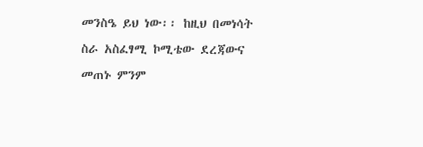መንስዔ ይህ ነው፡፡ ከዚህ በመነሳት ስራ አስፈፃሚ ኮሚቴው ደረጃውና መጠኑ ምንም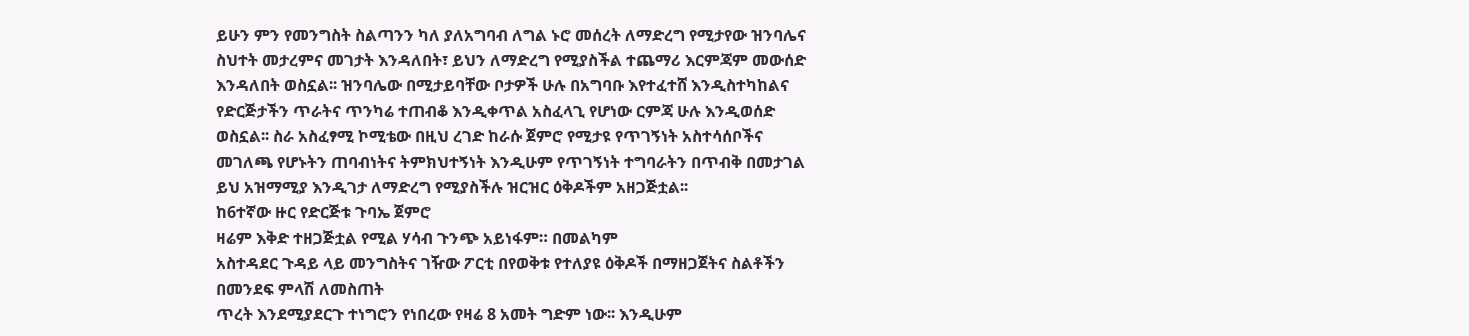ይሁን ምን የመንግስት ስልጣንን ካለ ያለአግባብ ለግል ኑሮ መሰረት ለማድረግ የሚታየው ዝንባሌና ስህተት መታረምና መገታት እንዳለበት፣ ይህን ለማድረግ የሚያስችል ተጨማሪ እርምጃም መውሰድ እንዳለበት ወስኗል፡፡ ዝንባሌው በሚታይባቸው ቦታዎች ሁሉ በአግባቡ እየተፈተሸ እንዲስተካከልና የድርጅታችን ጥራትና ጥንካሬ ተጠብቆ እንዲቀጥል አስፈላጊ የሆነው ርምጃ ሁሉ እንዲወሰድ ወስኗል፡፡ ስራ አስፈፃሚ ኮሚቴው በዚህ ረገድ ከራሱ ጀምሮ የሚታዩ የጥገኝነት አስተሳሰቦችና መገለጫ የሆኑትን ጠባብነትና ትምክህተኝነት እንዲሁም የጥገኝነት ተግባራትን በጥብቅ በመታገል ይህ አዝማሚያ እንዲገታ ለማድረግ የሚያስችሉ ዝርዝር ዕቅዶችም አዘጋጅቷል፡፡
ከ6ተኛው ዙር የድርጅቱ ጉባኤ ጀምሮ
ዛሬም እቅድ ተዘጋጅቷል የሚል ሃሳብ ጉንጭ አይነፋም። በመልካም
አስተዳደር ጉዳይ ላይ መንግስትና ገዥው ፖርቲ በየወቅቱ የተለያዩ ዕቅዶች በማዘጋጀትና ስልቶችን በመንደፍ ምላሽ ለመስጠት
ጥረት እንደሚያደርጉ ተነግሮን የነበረው የዛሬ 8 አመት ግድም ነው፡፡ እንዲሁም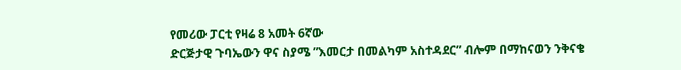የመሪው ፓርቲ የዛሬ 8 አመት 6ኛው
ድርጅታዊ ጉባኤውን ዋና ስያሜ ”እመርታ በመልካም አስተዳደር” ብሎም በማከናወን ንቅናቄ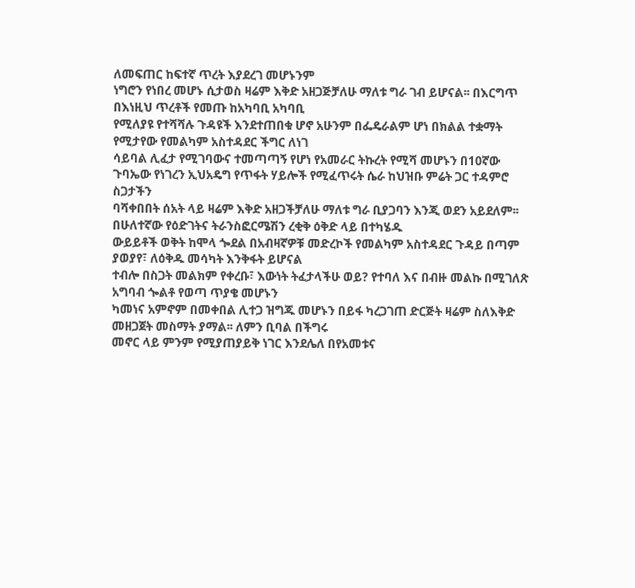ለመፍጠር ከፍተኛ ጥረት እያደረገ መሆኑንም
ነግሮን የነበረ መሆኑ ሲታወስ ዛሬም እቅድ አዘጋጅቻለሁ ማለቱ ግራ ገብ ይሆናል፡፡ በእርግጥ በእነዚህ ጥረቶች የመጡ ከአካባቢ አካባቢ
የሚለያዩ የተሻሻሉ ጉዳዩች እንደተጠበቁ ሆኖ አሁንም በፌዴራልም ሆነ በክልል ተቋማት የሚታየው የመልካም አስተዳደር ችግር ለነገ
ሳይባል ሊፈታ የሚገባውና ተመጣጣኝ የሆነ የአመራር ትኩረት የሚሻ መሆኑን በ10ኛው ጉባኤው የነገረን ኢህአዴግ የጥፋት ሃይሎች የሚፈጥሩት ሴራ ከህዝቡ ምሬት ጋር ተዳምሮ ስጋታችን
ባሻቀበበት ሰአት ላይ ዛሬም እቅድ አዘጋችቻለሁ ማለቱ ግራ ቢያጋባን እንጂ ወደን አይደለም፡፡
በሁለተኛው የዕድገትና ትራንስፎርሜሽን ረቂቅ ዕቅድ ላይ በተካሄዱ
ውይይቶች ወቅት ከሞላ ጐደል በአብዛኛዎቹ መድረኮች የመልካም አስተዳደር ጉዳይ በጣም ያወያየ፣ ለዕቅዱ መሳካት እንቅፋት ይሆናል
ተብሎ በስጋት መልክም የቀረቡ፣ እውነት ትፈታላችሁ ወይ? የተባለ እና በብዙ መልኩ በሚገለጽ አግባብ ጐልቶ የወጣ ጥያቄ መሆኑን
ካመነና አምኖም በመቀበል ሊተጋ ዝግጁ መሆኑን በይፋ ካረጋገጠ ድርጅት ዛሬም ስለእቅድ መዘጋጀት መስማት ያማል፡፡ ለምን ቢባል በችግሩ
መኖር ላይ ምንም የሚያጠያይቅ ነገር እንደሌለ በየአመቱና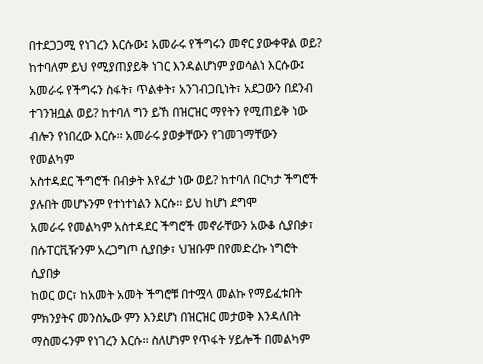በተደጋጋሚ የነገረን እርሱው፤ አመራሩ የችግሩን መኖር ያውቀዋል ወይ?
ከተባለም ይህ የሚያጠያይቅ ነገር እንዳልሆነም ያወሳልነ እርሱው፤ አመራሩ የችግሩን ስፋት፣ ጥልቀት፣ አንገብጋቢነት፣ አደጋውን በደንብ
ተገንዝቧል ወይ? ከተባለ ግን ይኸ በዝርዝር ማየትን የሚጠይቅ ነው ብሎን የነበረው እርሱ፡፡ አመራሩ ያወቃቸውን የገመገማቸውን የመልካም
አስተዳደር ችግሮች በብቃት እየፈታ ነው ወይ? ከተባለ በርካታ ችግሮች ያሉበት መሆኑንም የተነተነልን እርሱ፡፡ ይህ ከሆነ ደግሞ
አመራሩ የመልካም አስተዳደር ችግሮች መኖራቸውን አውቆ ሲያበቃ፣ በሱፐርቪዥንም አረጋግጦ ሲያበቃ፣ ህዝቡም በየመድረኩ ነግሮት ሲያበቃ
ከወር ወር፣ ከአመት አመት ችግሮቹ በተሟላ መልኩ የማይፈቱበት ምክንያትና መንስኤው ምን እንደሆነ በዝርዝር መታወቅ እንዳለበት
ማስመሩንም የነገረን እርሱ፡፡ ስለሆነም የጥፋት ሃይሎች በመልካም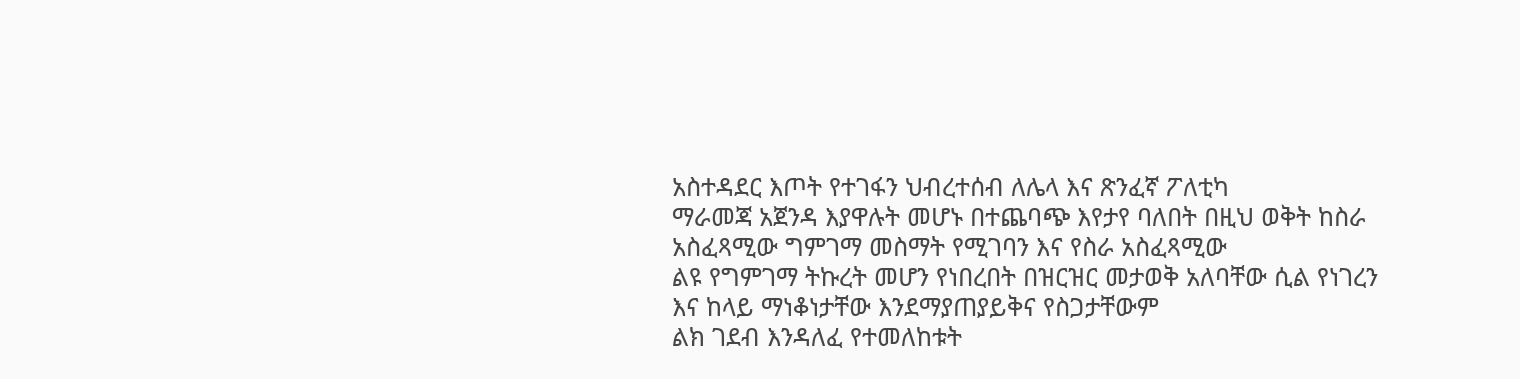አስተዳደር እጦት የተገፋን ህብረተሰብ ለሌላ እና ጽንፈኛ ፖለቲካ
ማራመጃ አጀንዳ እያዋሉት መሆኑ በተጨባጭ እየታየ ባለበት በዚህ ወቅት ከስራ አስፈጻሚው ግምገማ መስማት የሚገባን እና የስራ አስፈጻሚው
ልዩ የግምገማ ትኩረት መሆን የነበረበት በዝርዝር መታወቅ አለባቸው ሲል የነገረን እና ከላይ ማነቆነታቸው እንደማያጠያይቅና የስጋታቸውም
ልክ ገደብ እንዳለፈ የተመለከቱት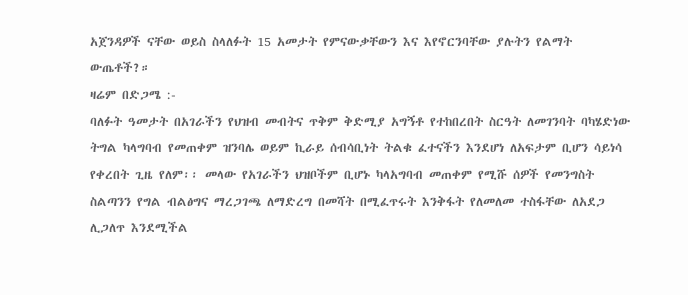አጀንዳዎች ናቸው ወይስ ስላለፉት 15 አመታት የምናውቃቸውን እና እየኖርንባቸው ያሉትን የልማት
ውጤቶች?።
ዛሬም በድጋሜ :-
ባለፉት ዓመታት በአገራችን የህዝብ መብትና ጥቅም ቅድሚያ አግኝቶ የተከበረበት ስርዓት ለመገንባት ባካሄድነው ትግል ካላግባብ የመጠቀም ዝንባሌ ወይም ኪራይ ሰብሳቢነት ትልቁ ፈተናችን እንደሆነ ለአፍታም ቢሆን ሳይነሳ የቀረበት ጊዜ የለም፡፡ መላው የአገራችን ህዝቦችም ቢሆኑ ካላአግባብ መጠቀም የሚሹ ሰዎች የመንግስት ስልጣንን የግል ብልፅግና ማረጋገጫ ለማድረግ በመሻት በሚፈጥሩት እንቅፋት የለመለመ ተስፋቸው ለአደጋ ሊጋለጥ እንደሚችል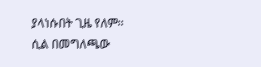ያላነሱበት ጊዜ የለም፡፡
ሲል በመግለጫው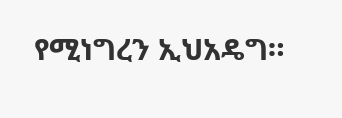የሚነግረን ኢህአዴግ።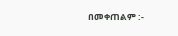በመቀጠልም :-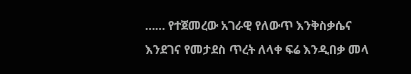…… የተጀመረው አገራዊ የለውጥ እንቅስቃሴና እንደገና የመታደስ ጥረት ለላቀ ፍሬ እንዲበቃ መላ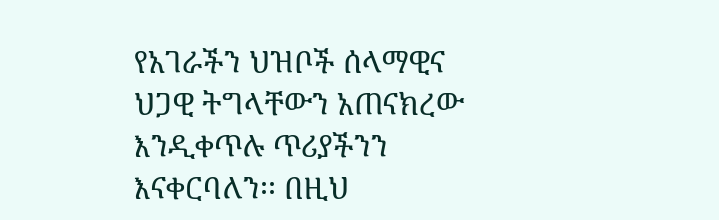የአገራችን ህዝቦች ሰላማዊና ህጋዊ ትግላቸውን አጠናክረው እንዲቀጥሉ ጥሪያችንን እናቀርባለን፡፡ በዚህ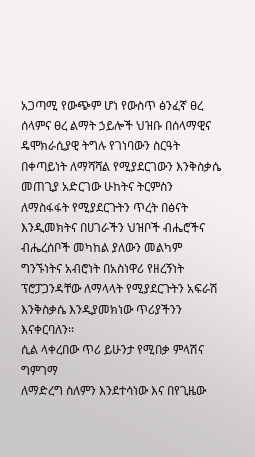አጋጣሚ የውጭም ሆነ የውስጥ ፅንፈኛ ፀረ ሰላምና ፀረ ልማት ኃይሎች ህዝቡ በሰላማዊና ዴሞክራሲያዊ ትግሉ የገነባውን ስርዓት በቀጣይነት ለማሻሻል የሚያደርገውን እንቅስቃሴ መጠጊያ አድርገው ሁከትና ትርምስን ለማስፋፋት የሚያደርጉትን ጥረት በፅናት እንዲመክትና በሀገራችን ህዝቦች ብሔሮችና ብሔረሰቦች መካከል ያለውን መልካም ግንኙነትና አብሮነት በአስነዋሪ የዘረኝነት ፕሮፓጋንዳቸው ለማላላት የሚያደርጉትን አፍራሽ እንቅስቃሴ እንዲያመክነው ጥሪያችንን እናቀርባለን፡፡
ሲል ላቀረበው ጥሪ ይሁንታ የሚበቃ ምላሽና ግምገማ
ለማድረግ ስለምን እንደተሳነው እና በየጊዜው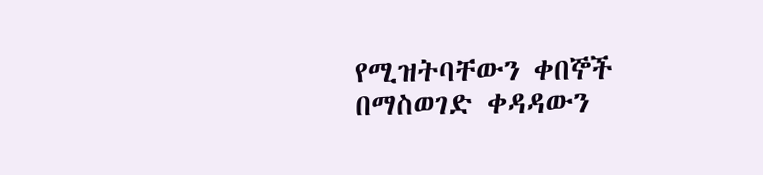የሚዝትባቸውን ቀበኞች በማስወገድ ቀዳዳውን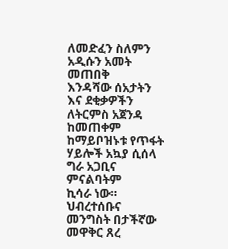ለመድፈን ስለምን አዲሱን አመት መጠበቅ
እንዳሻው ሰአታትን እና ደቂቃዎችን ለትርምስ አጀንዳ ከመጠቀም ከማይቦዝኑቱ የጥፋት ሃይሎች አኳያ ሲሰላ ግራ አጋቢና ምናልባትም
ኪሳራ ነው። ህብረተሰቡና መንግስት በታችኛው መዋቅር ጸረ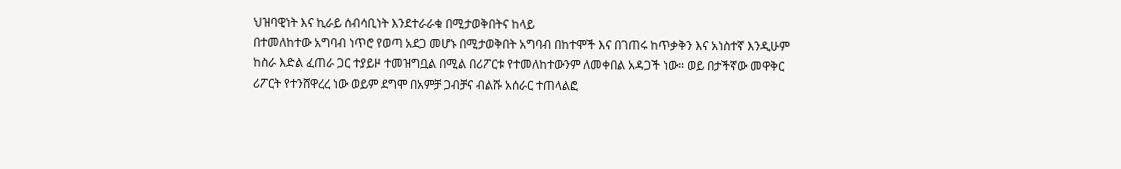ህዝባዊነት እና ኪራይ ሰብሳቢነት እንደተራራቁ በሚታወቅበትና ከላይ
በተመለከተው አግባብ ነጥሮ የወጣ አደጋ መሆኑ በሚታወቅበት አግባብ በከተሞች እና በገጠሩ ከጥቃቅን እና አነስተኛ እንዲሁም
ከስራ እድል ፈጠራ ጋር ተያይዞ ተመዝግቧል በሚል በሪፖርቱ የተመለከተውንም ለመቀበል አዳጋች ነው። ወይ በታችኛው መዋቅር
ሪፖርት የተንሸዋረረ ነው ወይም ደግሞ በአምቻ ጋብቻና ብልሹ አሰራር ተጠላልፎ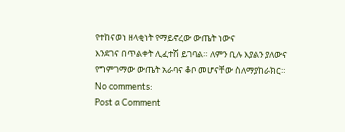የተከናወነ ዘላቂነት የማይኖረው ውጤት ነውና
እንደገና በጥልቀት ሊፈተሽ ይገባል። ለምን ቢሉ እያልን ያለውና የግምገማው ውጤት አራባና ቆቦ መሆናቸው ስለማያከራክር።
No comments:
Post a Comment